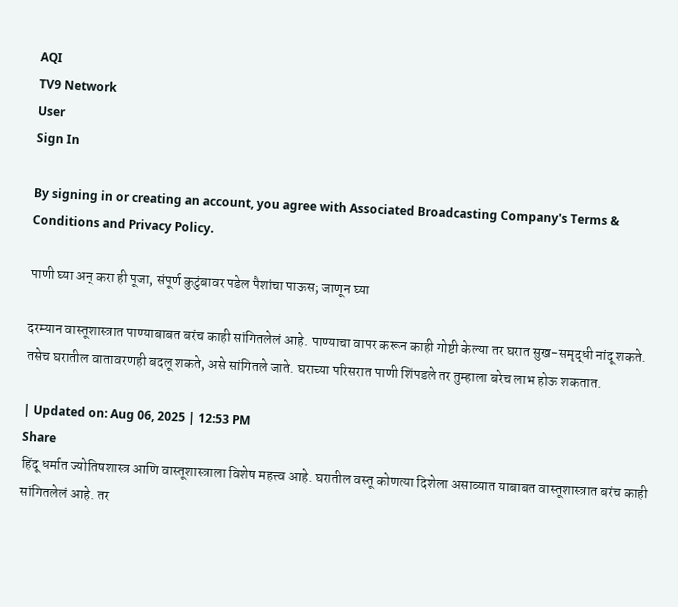AQI
TV9 Network
User
Sign In

By signing in or creating an account, you agree with Associated Broadcasting Company's Terms & Conditions and Privacy Policy.

पाणी घ्या अन् करा ही पूजा, संपूर्ण कुटुंबावर पडेल पैशांचा पाऊस; जाणून घ्या

दरम्यान वास्तूशास्त्रात पाण्याबाबत बरंच काही सांगितलेलं आहे. पाण्याचा वापर करून काही गोष्टी केल्या तर घरात सुख-समृद्धी नांदू शकते. तसेच घरातील वातावरणही बदलू शकते, असे सांगितले जाते. घराच्या परिसरात पाणी शिंपडले तर तुम्हाला बरेच लाभ होऊ शकतात.

| Updated on: Aug 06, 2025 | 12:53 PM
Share
हिंदू धर्मात ज्योतिषशास्त्र आणि वास्तूशास्त्राला विशेष महत्त्व आहे. घरातील वस्तू कोणत्या दिशेला असाव्यात याबाबत वास्तूशास्त्रात बरंच काही सांगितलेलं आहे. तर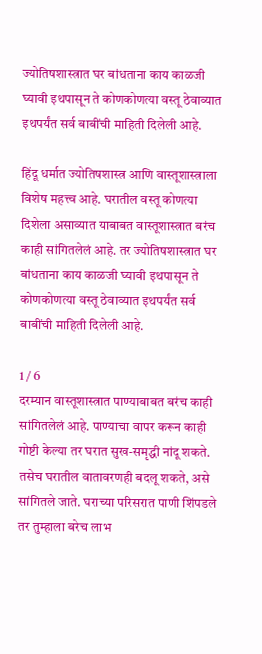ज्योतिषशास्त्रात घर बांधताना काय काळजी घ्यावी इथपासून ते कोणकोणत्या वस्तू ठेवाव्यात इथपर्यंत सर्व बाबींची माहिती दिलेली आहे.

हिंदू धर्मात ज्योतिषशास्त्र आणि वास्तूशास्त्राला विशेष महत्त्व आहे. घरातील वस्तू कोणत्या दिशेला असाव्यात याबाबत वास्तूशास्त्रात बरंच काही सांगितलेलं आहे. तर ज्योतिषशास्त्रात घर बांधताना काय काळजी घ्यावी इथपासून ते कोणकोणत्या वस्तू ठेवाव्यात इथपर्यंत सर्व बाबींची माहिती दिलेली आहे.

1 / 6
दरम्यान वास्तूशास्त्रात पाण्याबाबत बरंच काही सांगितलेलं आहे. पाण्याचा वापर करून काही गोष्टी केल्या तर घरात सुख-समृद्धी नांदू शकते. तसेच घरातील वातावरणही बदलू शकते, असे सांगितले जाते. घराच्या परिसरात पाणी शिंपडले तर तुम्हाला बरेच लाभ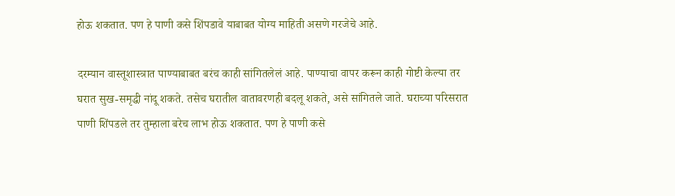होऊ शकतात. पण हे पाणी कसे शिंपडावे याबाबत योग्य माहिती असणे गरजेचे आहे.

दरम्यान वास्तूशास्त्रात पाण्याबाबत बरंच काही सांगितलेलं आहे. पाण्याचा वापर करून काही गोष्टी केल्या तर घरात सुख-समृद्धी नांदू शकते. तसेच घरातील वातावरणही बदलू शकते, असे सांगितले जाते. घराच्या परिसरात पाणी शिंपडले तर तुम्हाला बरेच लाभ होऊ शकतात. पण हे पाणी कसे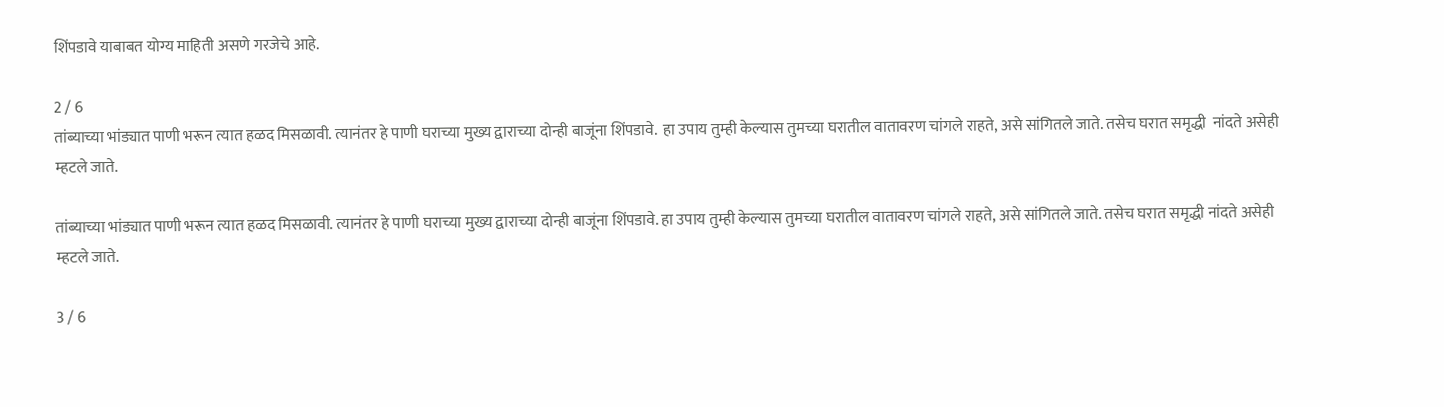शिंपडावे याबाबत योग्य माहिती असणे गरजेचे आहे.

2 / 6
तांब्याच्या भांड्यात पाणी भरून त्यात हळद मिसळावी. त्यानंतर हे पाणी घराच्या मुख्य द्वाराच्या दोन्ही बाजूंना शिंपडावे.  हा उपाय तुम्ही केल्यास तुमच्या घरातील वातावरण चांगले राहते, असे सांगितले जाते. तसेच घरात समृद्धी  नांदते असेही म्हटले जाते.

तांब्याच्या भांड्यात पाणी भरून त्यात हळद मिसळावी. त्यानंतर हे पाणी घराच्या मुख्य द्वाराच्या दोन्ही बाजूंना शिंपडावे. हा उपाय तुम्ही केल्यास तुमच्या घरातील वातावरण चांगले राहते, असे सांगितले जाते. तसेच घरात समृद्धी नांदते असेही म्हटले जाते.

3 / 6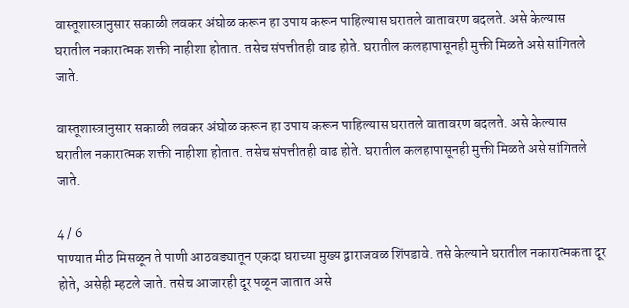वास्तूशास्त्रानुसार सकाळी लवकर अंघोळ करून हा उपाय करून पाहिल्यास घरातले वातावरण बदलते. असे केल्यास घरातील नकारात्मक शक्ती नाहीशा होतात. तसेच संपत्तीतही वाढ होते. घरातील कलहापासूनही मुक्ती मिळते असे सांगितले जाते.

वास्तूशास्त्रानुसार सकाळी लवकर अंघोळ करून हा उपाय करून पाहिल्यास घरातले वातावरण बदलते. असे केल्यास घरातील नकारात्मक शक्ती नाहीशा होतात. तसेच संपत्तीतही वाढ होते. घरातील कलहापासूनही मुक्ती मिळते असे सांगितले जाते.

4 / 6
पाण्यात मीठ मिसळून ते पाणी आठवड्यातून एकदा घराच्या मुख्य द्वाराजवळ शिंपडावे. तसे केल्याने घरातील नकारात्मकता दूर होते, असेही म्हटले जाते. तसेच आजारही दूर पळून जातात असे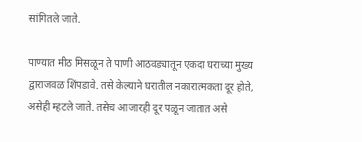सांगितले जाते.

पाण्यात मीठ मिसळून ते पाणी आठवड्यातून एकदा घराच्या मुख्य द्वाराजवळ शिंपडावे. तसे केल्याने घरातील नकारात्मकता दूर होते, असेही म्हटले जाते. तसेच आजारही दूर पळून जातात असे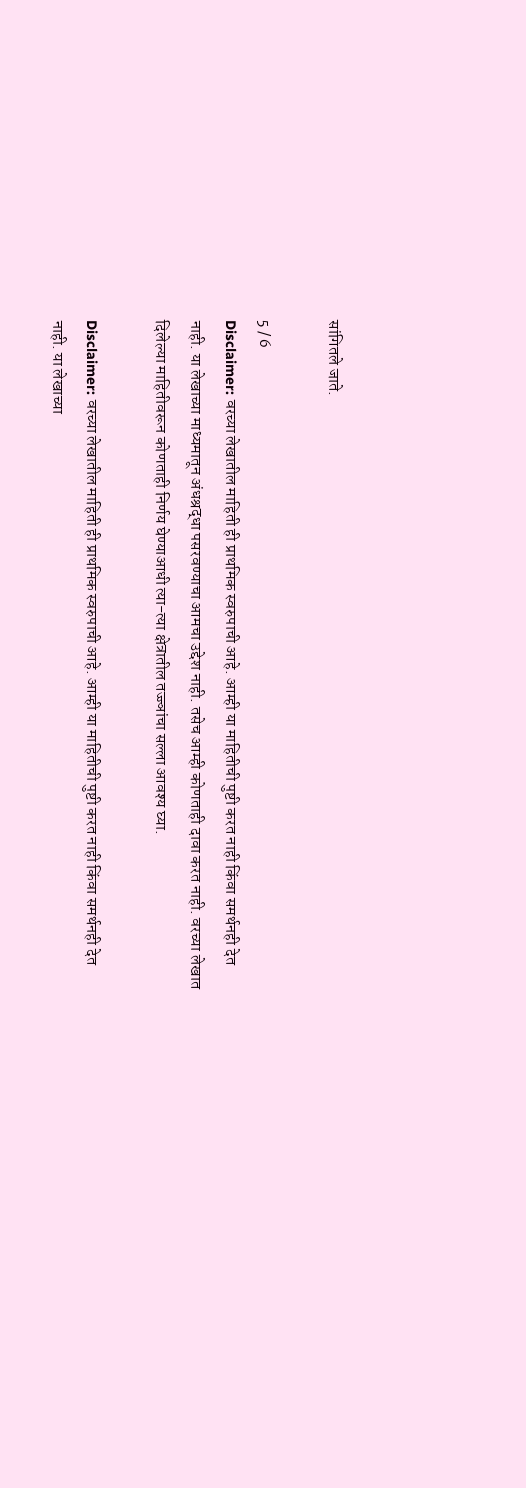सांगितले जाते.

5 / 6
Disclaimer: वरच्या लेखातील माहिती ही प्राथमिक स्वरुपाची आहे. आम्ही या माहितीची पुष्टी करत नाही किंवा समर्थनही देत नाही. या लेखाच्या माध्यमातून अंधश्रद्धा पसरवण्याचा आमचा उद्देश नाही. तसेच आम्ही कोणताही दावा करत नाही. वरच्या लेखात दिलेल्या माहितीवरून कोणताही निर्णय घेण्याआधी त्या-त्या क्षेत्रातील तज्ज्ञांचा सल्ला आवश्य घ्या.

Disclaimer: वरच्या लेखातील माहिती ही प्राथमिक स्वरुपाची आहे. आम्ही या माहितीची पुष्टी करत नाही किंवा समर्थनही देत नाही. या लेखाच्या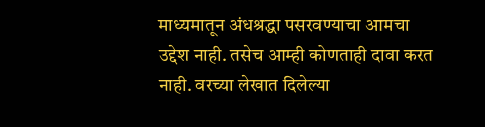माध्यमातून अंधश्रद्धा पसरवण्याचा आमचा उद्देश नाही. तसेच आम्ही कोणताही दावा करत नाही. वरच्या लेखात दिलेल्या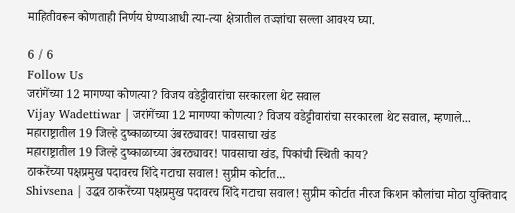माहितीवरून कोणताही निर्णय घेण्याआधी त्या-त्या क्षेत्रातील तज्ज्ञांचा सल्ला आवश्य घ्या.

6 / 6
Follow Us
जरांगेंच्या 12 मागण्या कोणत्या? विजय वडेट्टीवारांचा सरकारला थेट सवाल
Vijay Wadettiwar | जरांगेंच्या 12 मागण्या कोणत्या? विजय वडेट्टीवारांचा सरकारला थेट सवाल, म्हणाले...
महाराष्ट्रातील 19 जिल्हे दुष्काळाच्या उंबरठ्यावर! पावसाचा खंड
महाराष्ट्रातील 19 जिल्हे दुष्काळाच्या उंबरठ्यावर! पावसाचा खंड, पिकांची स्थिती काय?
ठाकरेंच्या पक्षप्रमुख पदावरच शिंदे गटाचा सवाल! सुप्रीम कोर्टात...
Shivsena | उद्धव ठाकरेंच्या पक्षप्रमुख पदावरच शिंदे गटाचा सवाल! सुप्रीम कोर्टात नीरज किशन कौलांचा मोठा युक्तिवाद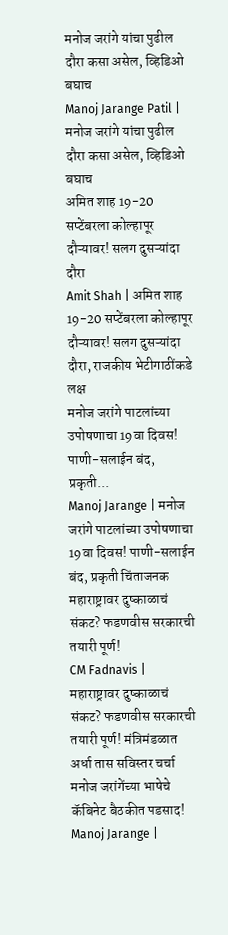मनोज जरांगे यांचा पुढील दौरा कसा असेल, व्हिडिओ बघाच
Manoj Jarange Patil | मनोज जरांगे यांचा पुढील दौरा कसा असेल, व्हिडिओ बघाच
अमित शाह 19-20 सप्टेंबरला कोल्हापूर दौऱ्यावर! सलग दुसऱ्यांदा दौरा
Amit Shah | अमित शाह 19-20 सप्टेंबरला कोल्हापूर दौऱ्यावर! सलग दुसऱ्यांदा दौरा, राजकीय भेटीगाठींकडे लक्ष
मनोज जरांगे पाटलांच्या उपोषणाचा 19वा दिवस! पाणी-सलाईन बंद, प्रकृती...
Manoj Jarange | मनोज जरांगे पाटलांच्या उपोषणाचा 19वा दिवस! पाणी-सलाईन बंद, प्रकृती चिंताजनक
महाराष्ट्रावर दुष्काळाचं संकट? फडणवीस सरकारची तयारी पूर्ण!
CM Fadnavis | महाराष्ट्रावर दुष्काळाचं संकट? फडणवीस सरकारची तयारी पूर्ण! मंत्रिमंडळात अर्धा तास सविस्तर चर्चा
मनोज जरांगेंच्या भाषेचे कॅबिनेट बैठकीत पडसाद!
Manoj Jarange |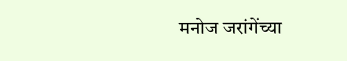मनोज जरांगेंच्या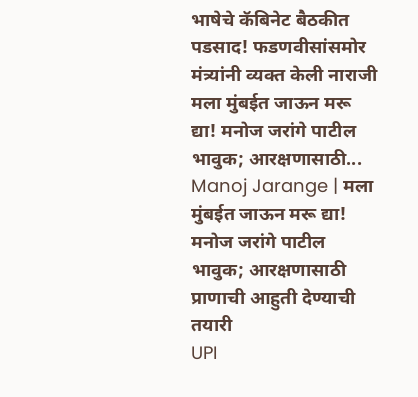भाषेचे कॅबिनेट बैठकीत पडसाद! फडणवीसांसमोर मंत्र्यांनी व्यक्त केली नाराजी
मला मुंबईत जाऊन मरू द्या! मनोज जरांगे पाटील भावुक; आरक्षणासाठी...
Manoj Jarange | मला मुंबईत जाऊन मरू द्या! मनोज जरांगे पाटील भावुक; आरक्षणासाठी प्राणाची आहुती देण्याची तयारी
UPI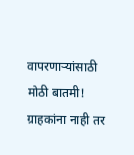वापरणाऱ्यांसाठी मोठी बातमी! ग्राहकांना नाही तर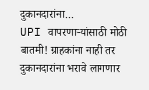दुकानदारांना...
UPI वापरणाऱ्यांसाठी मोठी बातमी! ग्राहकांना नाही तर दुकानदारांना भरावे लागणार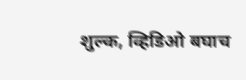शुल्क, व्हिडिओ बघाच